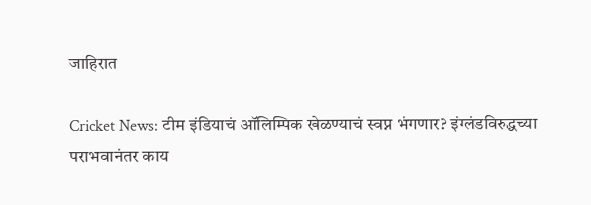जाहिरात

Cricket News: टीम इंडियाचं ऑलिम्पिक खेळण्याचं स्वप्न भंगणार? इंग्लंडविरुद्धच्या पराभवानंतर काय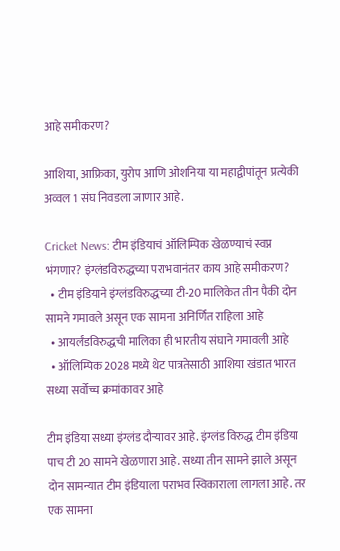आहे समीकरण?

आशिया, आफ्रिका, युरोप आणि ओशनिया या महाद्वीपांतून प्रत्येकी अव्वल 1 संघ निवडला जाणार आहे.

Cricket News: टीम इंडियाचं ऑलिम्पिक खेळण्याचं स्वप्न भंगणार? इंग्लंडविरुद्धच्या पराभवानंतर काय आहे समीकरण?
  • टीम इंडियाने इंग्लंडविरुद्धच्या टी-20 मालिकेत तीन पैकी दोन सामने गमावले असून एक सामना अनिर्णित राहिला आहे
  • आयर्लंडविरुद्धची मालिका ही भारतीय संघाने गमावली आहे
  • ऑलिम्पिक 2028 मध्ये थेट पात्रतेसाठी आशिया खंडात भारत सध्या सर्वोच्च क्रमांकावर आहे

टीम इंडिया सध्या इंग्लंड दौऱ्यावर आहे. इंग्लंड विरुद्ध टीम इंडिया पाच टी 20 सामने खेळणारा आहे. सध्या तीन सामने झाले असून दोन सामन्यात टीम इंडियाला पराभव स्विकाराला लागला आहे. तर एक सामना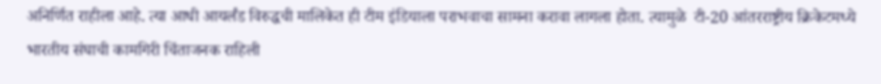अनिर्णित राहीला आहे. त्या आधी आयर्लंड विरुद्धची मालिकेत ही टीम इंडियाला पराभवाचा सामना करावा लागला होता. त्यामुळे  टी-20 आंतरराष्ट्रीय क्रिकेटमध्ये भारतीय संघाची कामगिरी चिंताजनक राहिली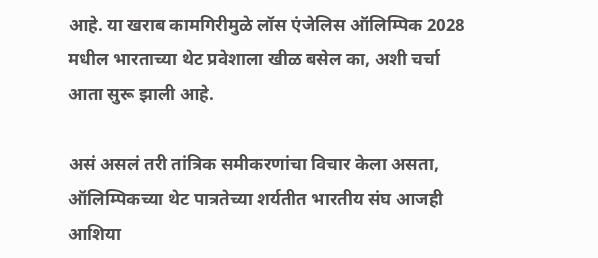आहे. या खराब कामगिरीमुळे लॉस एंजेलिस ऑलिम्पिक 2028 मधील भारताच्या थेट प्रवेशाला खीळ बसेल का, अशी चर्चा आता सुरू झाली आहे.

असं असलं तरी तांत्रिक समीकरणांचा विचार केला असता, ऑलिम्पिकच्या थेट पात्रतेच्या शर्यतीत भारतीय संघ आजही आशिया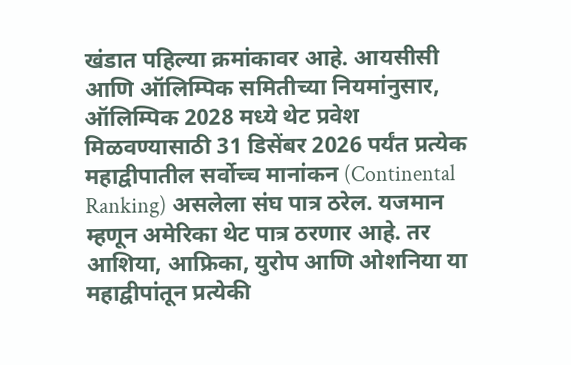खंडात पहिल्या क्रमांकावर आहे. आयसीसी आणि ऑलिम्पिक समितीच्या नियमांनुसार, ऑलिम्पिक 2028 मध्ये थेट प्रवेश मिळवण्यासाठी 31 डिसेंबर 2026 पर्यंत प्रत्येक महाद्वीपातील सर्वोच्च मानांकन (Continental Ranking) असलेला संघ पात्र ठरेल. यजमान म्हणून अमेरिका थेट पात्र ठरणार आहे. तर आशिया, आफ्रिका, युरोप आणि ओशनिया या महाद्वीपांतून प्रत्येकी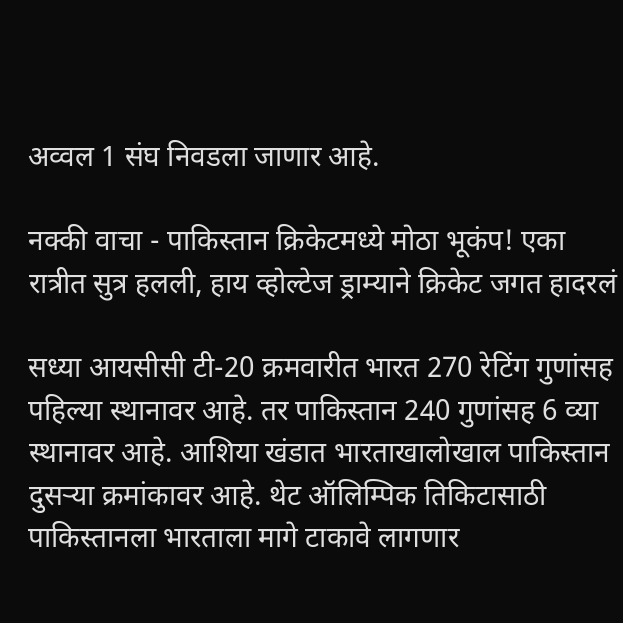अव्वल 1 संघ निवडला जाणार आहे.

नक्की वाचा - पाकिस्तान क्रिकेटमध्ये मोठा भूकंप! एका रात्रीत सुत्र हलली, हाय व्होल्टेज ड्राम्याने क्रिकेट जगत हादरलं

सध्या आयसीसी टी-20 क्रमवारीत भारत 270 रेटिंग गुणांसह पहिल्या स्थानावर आहे. तर पाकिस्तान 240 गुणांसह 6 व्या स्थानावर आहे. आशिया खंडात भारताखालोखाल पाकिस्तान दुसऱ्या क्रमांकावर आहे. थेट ऑलिम्पिक तिकिटासाठी पाकिस्तानला भारताला मागे टाकावे लागणार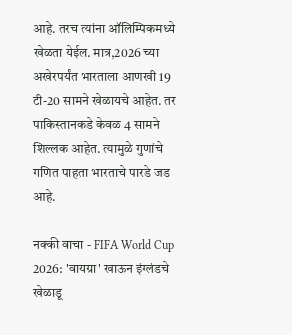आहे. तरच त्यांना ऑलिम्पिकमध्ये खेळता येईल. मात्र,2026 च्या अखेरपर्यंत भारताला आणखी 19 टी-20 सामने खेळायचे आहेत. तर पाकिस्तानकडे केवळ 4 सामने शिल्लक आहेत. त्यामुळे गुणांचे गणित पाहता भारताचे पारडे जड आहे.

नक्की वाचा - FIFA World Cup 2026: 'वायग्रा' खाऊन इंग्लंडचे खेळाडू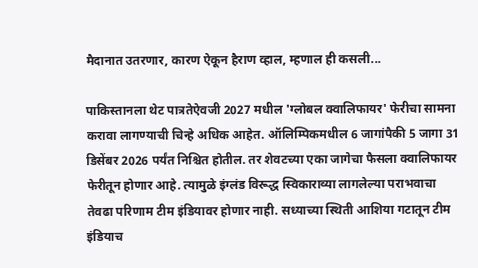मैदानात उतरणार, कारण ऐकून हैराण व्हाल, म्हणाल ही कसली...

पाकिस्तानला थेट पात्रतेऐवजी 2027 मधील 'ग्लोबल क्वालिफायर' फेरीचा सामना करावा लागण्याची चिन्हे अधिक आहेत. ऑलिम्पिकमधील 6 जागांपैकी 5 जागा 31 डिसेंबर 2026 पर्यंत निश्चित होतील. तर शेवटच्या एका जागेचा फैसला क्वालिफायर फेरीतून होणार आहे. त्यामुळे इंग्लंड विरूद्ध स्विकाराव्या लागलेल्या पराभवाचा तेवढा परिणाम टीम इंडियावर होणार नाही. सध्याच्या स्थिती आशिया गटातून टीम इंडियाच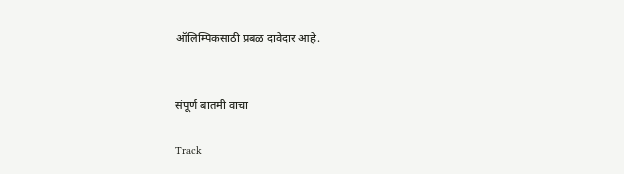ऑलिम्पिकसाठी प्रबळ दावेदार आहे.


संपूर्ण बातमी वाचा

Track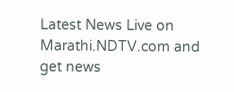Latest News Live on Marathi.NDTV.com and get news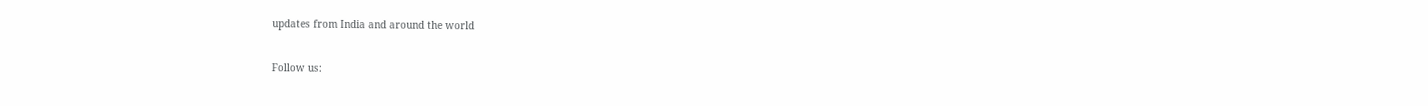updates from India and around the world

Follow us: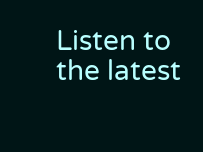Listen to the latest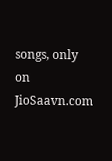songs, only on JioSaavn.com